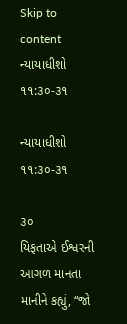Skip to content
ન્યાયાધીશો ૧૧:૩૦-૩૧

ન્યાયાધીશો ૧૧:૩૦-૩૧

૩૦
યિફતાએ ઈશ્વરની આગળ માનતા માનીને કહ્યું, “જો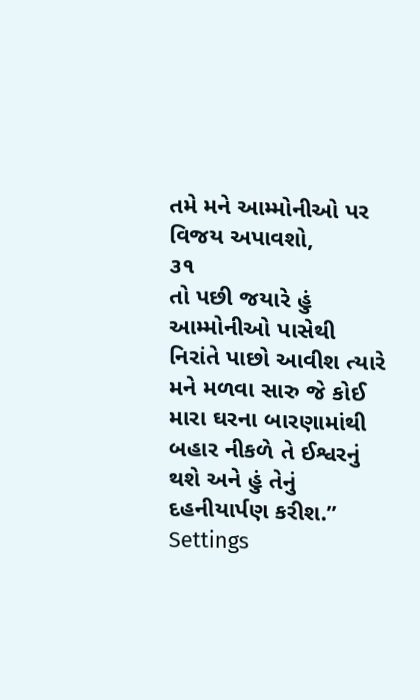તમે મને આમ્મોનીઓ પર વિજય અપાવશો,
૩૧
તો પછી જયારે હું આમ્મોનીઓ પાસેથી નિરાંતે પાછો આવીશ ત્યારે મને મળવા સારુ જે કોઈ મારા ઘરના બારણામાંથી બહાર નીકળે તે ઈશ્વરનું થશે અને હું તેનું દહનીયાર્પણ કરીશ.”
Settings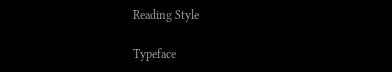Reading Style

Typeface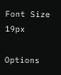Font Size 19px

Options